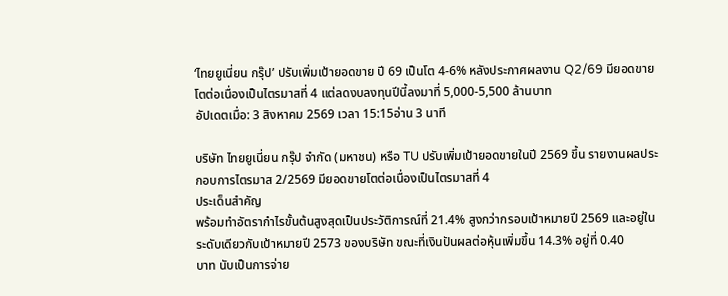‘ไทยยูเนี่ยน กรุ๊ป’ ปรับเพิ่มเป้ายอดขาย ปี 69 เป็นโต 4-6% หลังประกาศผลงาน Q2/69 มียอดขายโตต่อเนื่องเป็นไตรมาสที่ 4 แต่ลดงบลงทุนปีนี้ลงมาที่ 5,000-5,500 ล้านบาท
อัปเดตเมื่อ: 3 สิงหาคม 2569 เวลา 15:15อ่าน 3 นาที

บริษัท ไทยยูเนี่ยน กรุ๊ป จำกัด (มหาชน) หรือ TU ปรับเพิ่มเป้ายอดขายในปี 2569 ขึ้น รายงานผลประกอบการไตรมาส 2/2569 มียอดขายโตต่อเนื่องเป็นไตรมาสที่ 4
ประเด็นสำคัญ
พร้อมทำอัตรากำไรขั้นต้นสูงสุดเป็นประวัติการณ์ที่ 21.4% สูงกว่ากรอบเป้าหมายปี 2569 และอยู่ในระดับเดียวกับเป้าหมายปี 2573 ของบริษัท ขณะที่เงินปันผลต่อหุ้นเพิ่มขึ้น 14.3% อยู่ที่ 0.40
บาท นับเป็นการจ่าย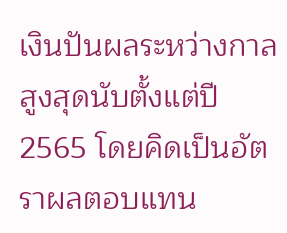เงินปันผลระหว่างกาลสูงสุดนับตั้งแต่ปี 2565 โดยคิดเป็นอัตราผลตอบแทน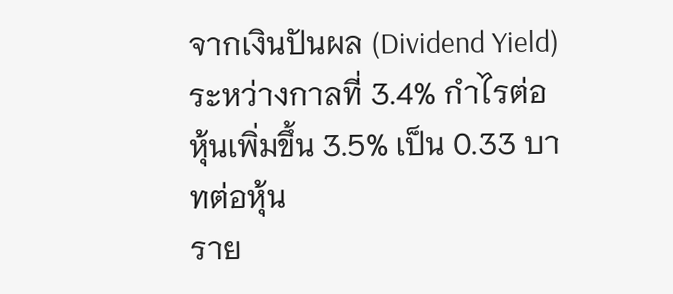จากเงินปันผล (Dividend Yield) ระหว่างกาลที่ 3.4% กำไรต่อหุ้นเพิ่มขึ้น 3.5% เป็น 0.33 บาทต่อหุ้น
ราย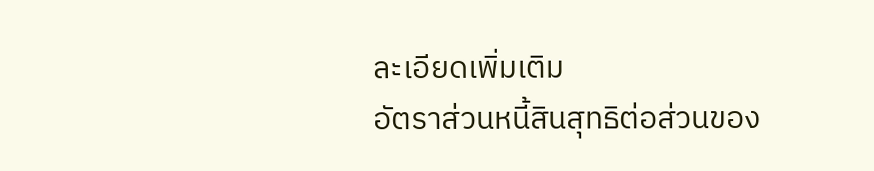ละเอียดเพิ่มเติม
อัตราส่วนหนี้สินสุทธิต่อส่วนของ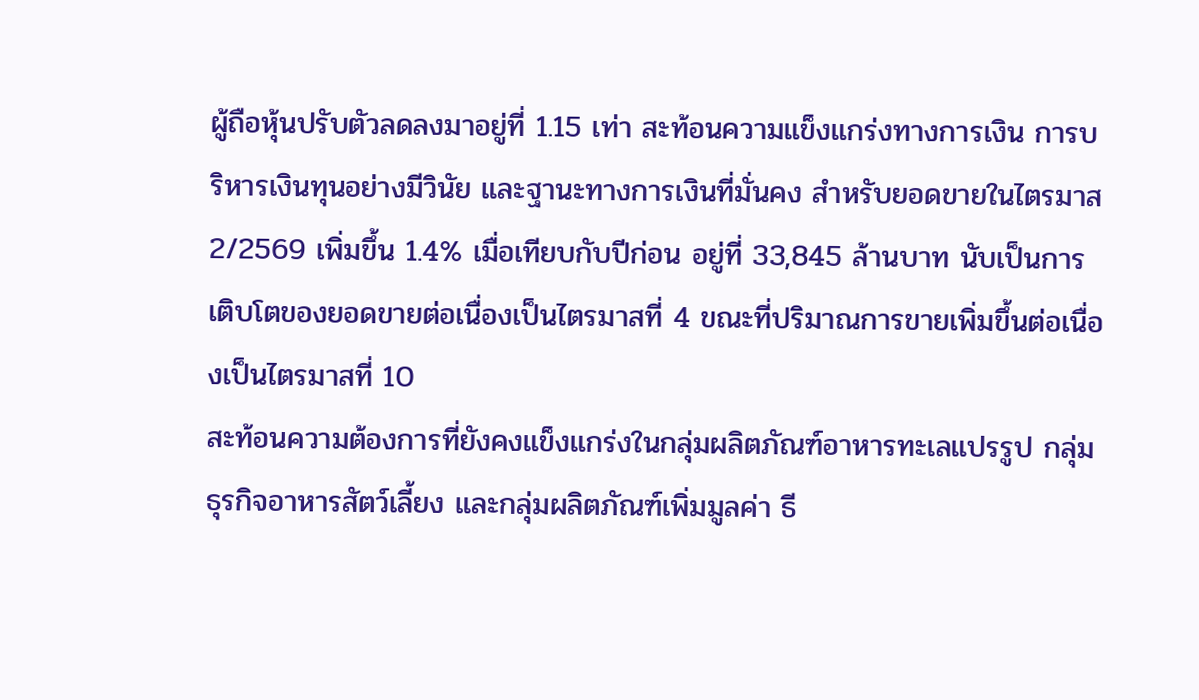ผู้ถือหุ้นปรับตัวลดลงมาอยู่ที่ 1.15 เท่า สะท้อนความแข็งแกร่งทางการเงิน การบริหารเงินทุนอย่างมีวินัย และฐานะทางการเงินที่มั่นคง สำหรับยอดขายในไตรมาส
2/2569 เพิ่มขึ้น 1.4% เมื่อเทียบกับปีก่อน อยู่ที่ 33,845 ล้านบาท นับเป็นการเติบโตของยอดขายต่อเนื่องเป็นไตรมาสที่ 4 ขณะที่ปริมาณการขายเพิ่มขึ้นต่อเนื่องเป็นไตรมาสที่ 10
สะท้อนความต้องการที่ยังคงแข็งแกร่งในกลุ่มผลิตภัณฑ์อาหารทะเลแปรรูป กลุ่มธุรกิจอาหารสัตว์เลี้ยง และกลุ่มผลิตภัณฑ์เพิ่มมูลค่า ธี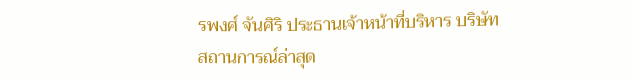รพงศ์ จันศิริ ประธานเจ้าหน้าที่บริหาร บริษัท
สถานการณ์ล่าสุด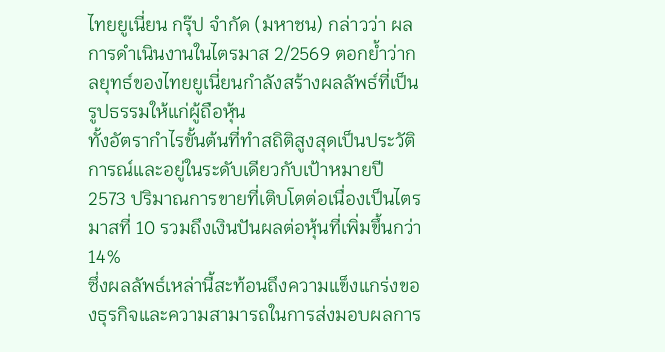ไทยยูเนี่ยน กรุ๊ป จำกัด (มหาชน) กล่าวว่า ผลการดำเนินงานในไตรมาส 2/2569 ตอกย้ำว่ากลยุทธ์ของไทยยูเนี่ยนกำลังสร้างผลลัพธ์ที่เป็นรูปธรรมให้แก่ผู้ถือหุ้น
ทั้งอัตรากำไรขั้นต้นที่ทำสถิติสูงสุดเป็นประวัติการณ์และอยู่ในระดับเดียวกับเป้าหมายปี 2573 ปริมาณการขายที่เติบโตต่อเนื่องเป็นไตรมาสที่ 10 รวมถึงเงินปันผลต่อหุ้นที่เพิ่มขึ้นกว่า 14%
ซึ่งผลลัพธ์เหล่านี้สะท้อนถึงความแข็งแกร่งของธุรกิจและความสามารถในการส่งมอบผลการ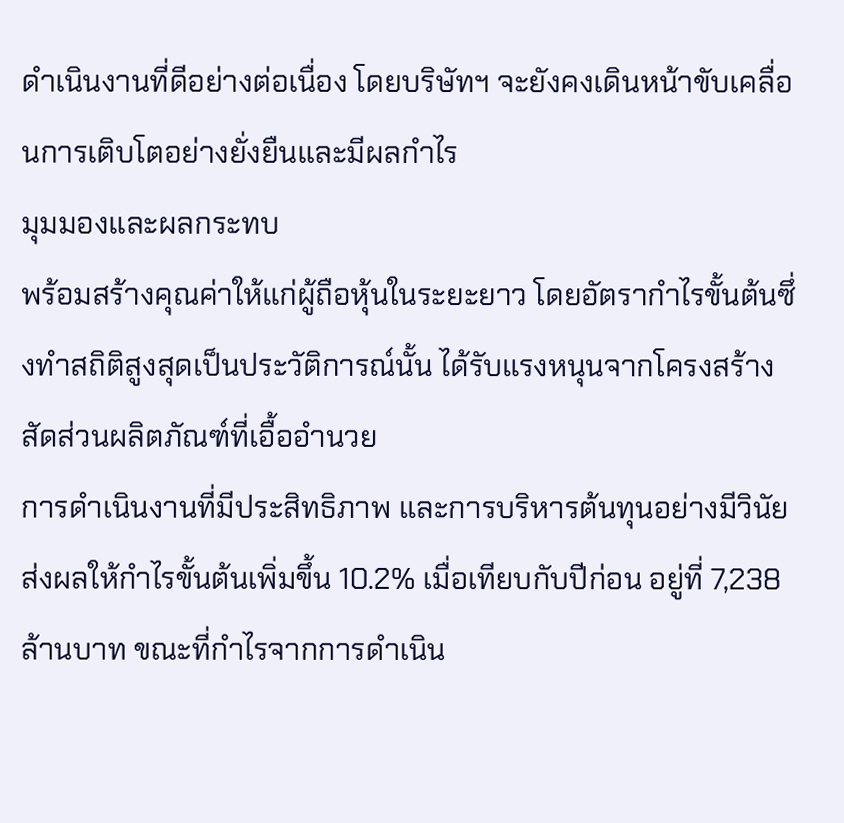ดำเนินงานที่ดีอย่างต่อเนื่อง โดยบริษัทฯ จะยังคงเดินหน้าขับเคลื่อนการเติบโตอย่างยั่งยืนและมีผลกำไร
มุมมองและผลกระทบ
พร้อมสร้างคุณค่าให้แก่ผู้ถือหุ้นในระยะยาว โดยอัตรากำไรขั้นต้นซึ่งทำสถิติสูงสุดเป็นประวัติการณ์นั้น ได้รับแรงหนุนจากโครงสร้างสัดส่วนผลิตภัณฑ์ที่เอื้ออำนวย
การดำเนินงานที่มีประสิทธิภาพ และการบริหารต้นทุนอย่างมีวินัย ส่งผลให้กำไรขั้นต้นเพิ่มขึ้น 10.2% เมื่อเทียบกับปีก่อน อยู่ที่ 7,238 ล้านบาท ขณะที่กำไรจากการดำเนิน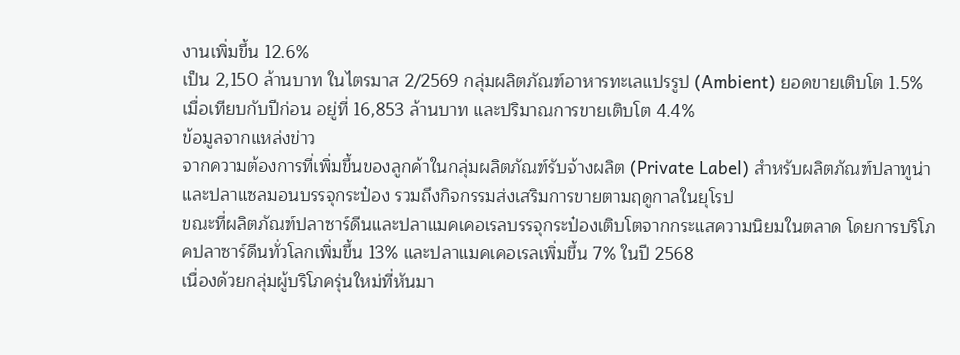งานเพิ่มขึ้น 12.6%
เป็น 2,150 ล้านบาท ในไตรมาส 2/2569 กลุ่มผลิตภัณฑ์อาหารทะเลแปรรูป (Ambient) ยอดขายเติบโต 1.5% เมื่อเทียบกับปีก่อน อยู่ที่ 16,853 ล้านบาท และปริมาณการขายเติบโต 4.4%
ข้อมูลจากแหล่งข่าว
จากความต้องการที่เพิ่มขึ้นของลูกค้าในกลุ่มผลิตภัณฑ์รับจ้างผลิต (Private Label) สำหรับผลิตภัณฑ์ปลาทูน่าและปลาแซลมอนบรรจุกระป๋อง รวมถึงกิจกรรมส่งเสริมการขายตามฤดูกาลในยุโรป
ขณะที่ผลิตภัณฑ์ปลาซาร์ดีนและปลาแมคเคอเรลบรรจุกระป๋องเติบโตจากกระแสความนิยมในตลาด โดยการบริโภคปลาซาร์ดีนทั่วโลกเพิ่มขึ้น 13% และปลาแมคเคอเรลเพิ่มขึ้น 7% ในปี 2568
เนื่องด้วยกลุ่มผู้บริโภครุ่นใหม่ที่หันมา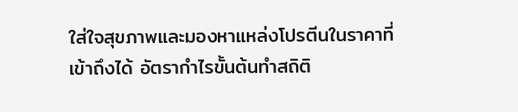ใส่ใจสุขภาพและมองหาแหล่งโปรตีนในราคาที่เข้าถึงได้ อัตรากำไรขั้นต้นทำสถิติ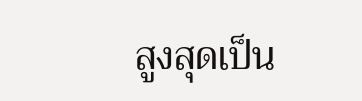สูงสุดเป็น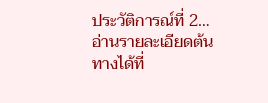ประวัติการณ์ที่ 2…
อ่านรายละเอียดต้นทางได้ที่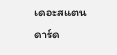เดอะสแตนดาร์ด